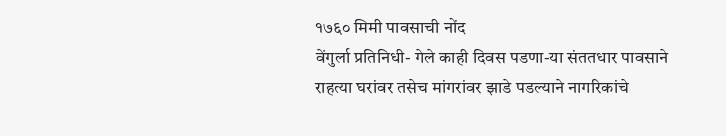१७६० मिमी पावसाची नोंद
वेंगुर्ला प्रतिनिधी- गेले काही दिवस पडणा-या संततधार पावसाने राहत्या घरांवर तसेच मांगरांवर झाडे पडल्याने नागरिकांचे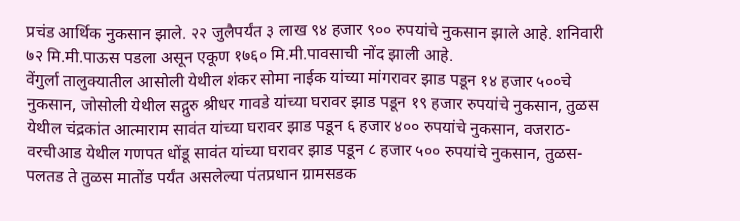प्रचंड आर्थिक नुकसान झाले. २२ जुलैपर्यंत ३ लाख ९४ हजार ९०० रुपयांचे नुकसान झाले आहे. शनिवारी ७२ मि.मी.पाऊस पडला असून एकूण १७६० मि.मी.पावसाची नोंद झाली आहे.
वेंगुर्ला तालुक्यातील आसोली येथील शंकर सोमा नाईक यांच्या मांगरावर झाड पडून १४ हजार ५००चे नुकसान, जोसोली येथील सद्गुरु श्रीधर गावडे यांच्या घरावर झाड पडून १९ हजार रुपयांचे नुकसान, तुळस येथील चंद्रकांत आत्माराम सावंत यांच्या घरावर झाड पडून ६ हजार ४०० रुपयांचे नुकसान, वजराठ-वरचीआड येथील गणपत धोंडू सावंत यांच्या घरावर झाड पडून ८ हजार ५०० रुपयांचे नुकसान, तुळस-पलतड ते तुळस मातोंड पर्यंत असलेल्या पंतप्रधान ग्रामसडक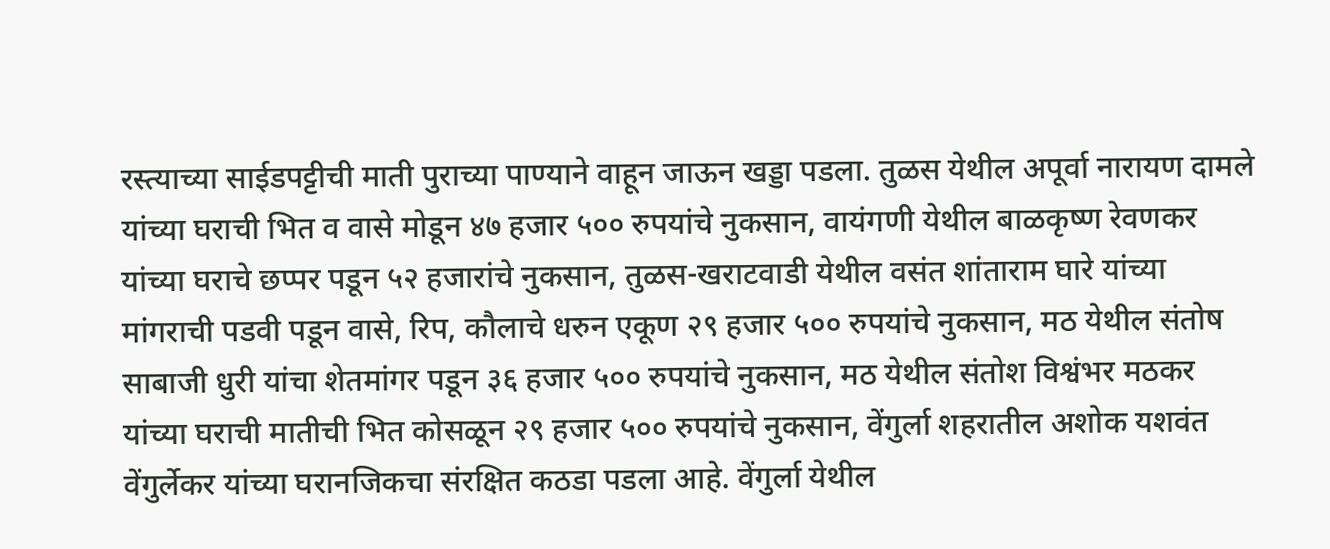रस्त्याच्या साईडपट्टीची माती पुराच्या पाण्याने वाहून जाऊन खड्डा पडला. तुळस येथील अपूर्वा नारायण दामले यांच्या घराची भित व वासे मोडून ४७ हजार ५०० रुपयांचे नुकसान, वायंगणी येथील बाळकृष्ण रेवणकर यांच्या घराचे छप्पर पडून ५२ हजारांचे नुकसान, तुळस-खराटवाडी येथील वसंत शांताराम घारे यांच्या मांगराची पडवी पडून वासे, रिप, कौलाचे धरुन एकूण २९ हजार ५०० रुपयांचे नुकसान, मठ येथील संतोष साबाजी धुरी यांचा शेतमांगर पडून ३६ हजार ५०० रुपयांचे नुकसान, मठ येथील संतोश विश्वंभर मठकर यांच्या घराची मातीची भित कोसळून २९ हजार ५०० रुपयांचे नुकसान, वेंगुर्ला शहरातील अशोक यशवंत वेंगुर्लेकर यांच्या घरानजिकचा संरक्षित कठडा पडला आहे. वेंगुर्ला येथील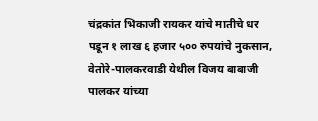चंद्रकांत भिकाजी रायकर यांचे मातीचे धर पडून १ लाख ६ हजार ५०० रुपयांचे नुकसान, वेतोरे-पालकरवाडी येथील विजय बाबाजी पालकर यांच्या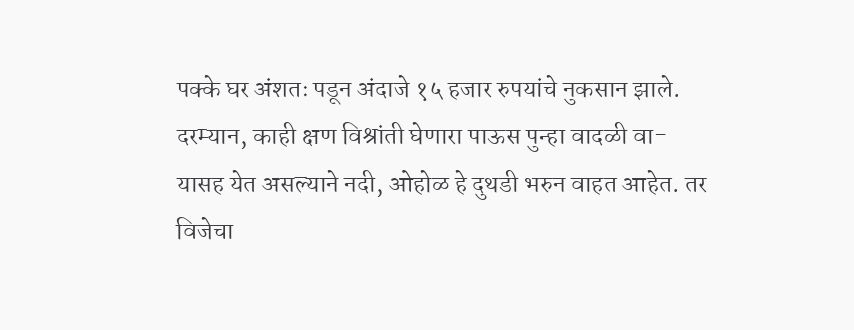पक्के घर अंशतः पडून अंदाजे १५ हजार रुपयांचे नुकसान झाले.
दरम्यान, काही क्षण विश्रांती घेणारा पाऊस पुन्हा वादळी वा-यासह येत असल्याने नदी, ओहोळ हे दुथडी भरुन वाहत आहेत. तर विजेचा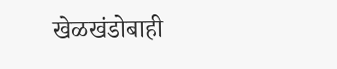खेळखंडोबाही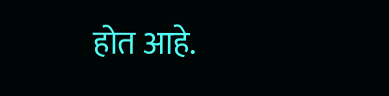होत आहे.